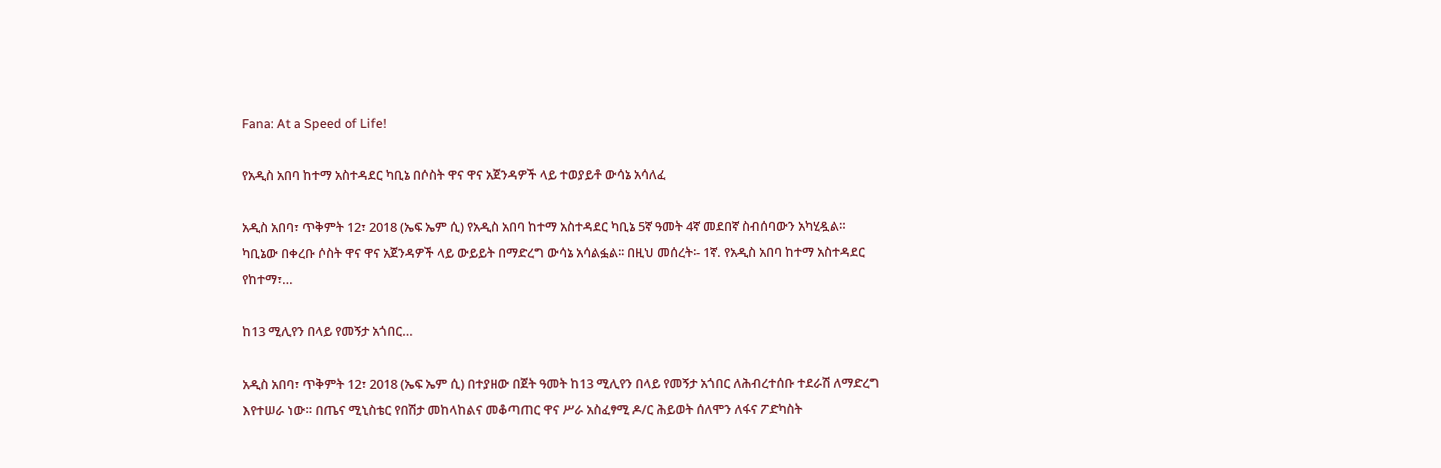Fana: At a Speed of Life!

የአዲስ አበባ ከተማ አስተዳደር ካቢኔ በሶስት ዋና ዋና አጀንዳዎች ላይ ተወያይቶ ውሳኔ አሳለፈ

አዲስ አበባ፣ ጥቅምት 12፣ 2018 (ኤፍ ኤም ሲ) የአዲስ አበባ ከተማ አስተዳደር ካቢኔ 5ኛ ዓመት 4ኛ መደበኛ ስብሰባውን አካሂዷል። ካቢኔው በቀረቡ ሶስት ዋና ዋና አጀንዳዎች ላይ ውይይት በማድረግ ውሳኔ አሳልፏል፡፡ በዚህ መሰረት፡- 1ኛ. የአዲስ አበባ ከተማ አስተዳደር የከተማ፣…

ከ13 ሚሊየን በላይ የመኝታ አጎበር…

አዲስ አበባ፣ ጥቅምት 12፣ 2018 (ኤፍ ኤም ሲ) በተያዘው በጀት ዓመት ከ13 ሚሊየን በላይ የመኝታ አጎበር ለሕብረተሰቡ ተደራሽ ለማድረግ እየተሠራ ነው። በጤና ሚኒስቴር የበሽታ መከላከልና መቆጣጠር ዋና ሥራ አስፈፃሚ ዶ/ር ሕይወት ሰለሞን ለፋና ፖድካስት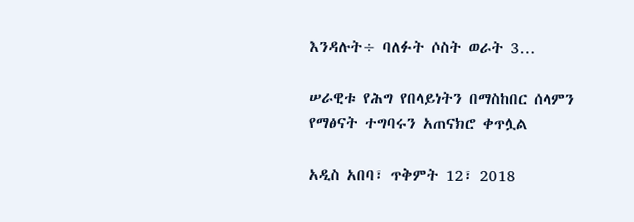እንዳሉት÷ ባለፉት ሶስት ወራት 3…

ሠራዊቱ የሕግ የበላይነትን በማስከበር ሰላምን የማፅናት ተግባሩን አጠናክሮ ቀጥሏል

አዲስ አበባ፣ ጥቅምት 12፣ 2018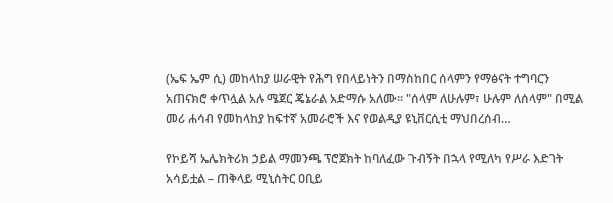(ኤፍ ኤም ሲ) መከላከያ ሠራዊት የሕግ የበላይነትን በማስከበር ሰላምን የማፅናት ተግባርን አጠናክሮ ቀጥሏል አሉ ሜጀር ጄኔራል አድማሱ አለሙ። "ሰላም ለሁሉም፣ ሁሉም ለሰላም" በሚል መሪ ሐሳብ የመከላከያ ከፍተኛ አመራሮች እና የወልዲያ ዩኒቨርሲቲ ማህበረሰብ…

የኮይሻ ኤሌክትሪክ ኃይል ማመንጫ ፕሮጀክት ከባለፈው ጉብኝት በኋላ የሚለካ የሥራ እድገት አሳይቷል – ጠቅላይ ሚኒስትር ዐቢይ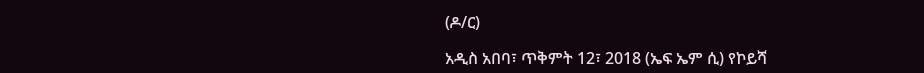(ዶ/ር)

አዲስ አበባ፣ ጥቅምት 12፣ 2018 (ኤፍ ኤም ሲ) የኮይሻ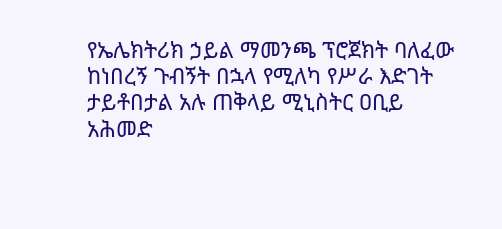የኤሌክትሪክ ኃይል ማመንጫ ፕሮጀክት ባለፈው ከነበረኝ ጉብኝት በኋላ የሚለካ የሥራ እድገት ታይቶበታል አሉ ጠቅላይ ሚኒስትር ዐቢይ አሕመድ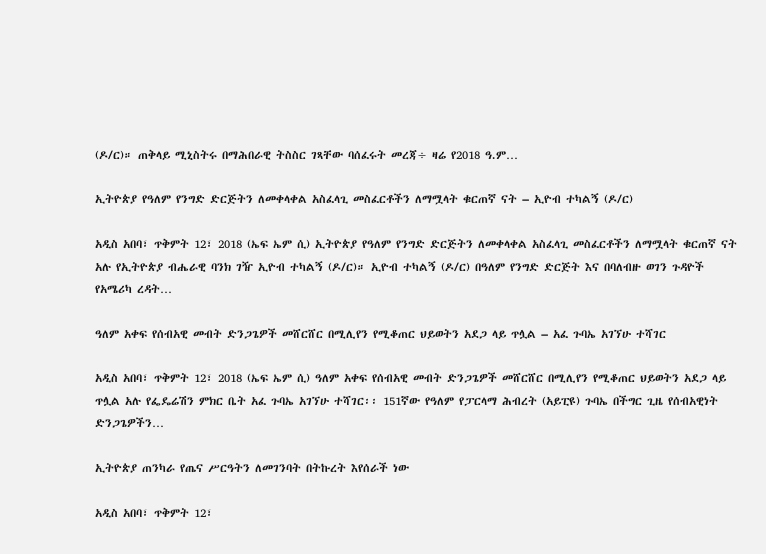(ዶ/ር)። ጠቅላይ ሚኒስትሩ በማሕበራዊ ትስስር ገጻቸው ባሰፈሩት መረጃ÷ ዛሬ የ2018 ዓ.ም…

ኢትዮጵያ የዓለም የንግድ ድርጅትን ለመቀላቀል አስፈላጊ መስፈርቶችን ለማሟላት ቁርጠኛ ናት – ኢዮብ ተካልኝ (ዶ/ር)

አዲስ አበባ፣ ጥቅምት 12፣ 2018 (ኤፍ ኤም ሲ) ኢትዮጵያ የዓለም የንግድ ድርጅትን ለመቀላቀል አስፈላጊ መስፈርቶችን ለማሟላት ቁርጠኛ ናት አሉ የኢትዮጵያ ብሔራዊ ባንክ ገዥ ኢዮብ ተካልኝ (ዶ/ር)። ኢዮብ ተካልኝ (ዶ/ር) በዓለም የንግድ ድርጅት እና በባለብዙ ወገን ጉዳዮች የአሜሪካ ረዳት…

ዓለም አቀፍ የሰብአዊ መብት ድንጋጌዎች መሸርሸር በሚሊየን የሚቆጠር ህይወትን አደጋ ላይ ጥሏል – አፈ ጉባኤ አገኘሁ ተሻገር

አዲስ አበባ፣ ጥቅምት 12፣ 2018 (ኤፍ ኤም ሲ) ዓለም አቀፍ የሰብአዊ መብት ድንጋጌዎች መሸርሸር በሚሊየን የሚቆጠር ህይወትን አደጋ ላይ ጥሏል አሉ የፌዴሬሽን ምክር ቤት አፈ ጉባኤ አገኘሁ ተሻገር፡፡ 151ኛው የዓለም የፓርላማ ሕብረት (አይፒዩ) ጉባኤ በችግር ጊዜ የሰብአዊነት ድንጋጌዎችን…

ኢትዮጵያ ጠንካራ የጤና ሥርዓትን ለመገንባት በትኩረት እየሰራች ነው

አዲስ አበባ፣ ጥቅምት 12፣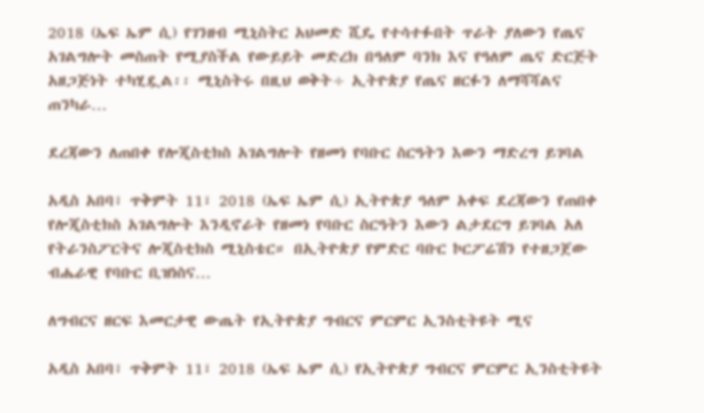2018 (ኤፍ ኤም ሲ) የገንዘብ ሚኒስትር አህመድ ሺዴ የተሳተፉበት ጥራት ያለውን የጤና አገልግሎት መስጠት የሚያስችል የውይይት መድረክ በዓለም ባንክ እና የዓለም ጤና ድርጅት አዘጋጅነት ተካሂዷል፡፡ ሚኒስትሩ በዚህ ወቅት÷ ኢትዮጵያ የጤና ዘርፉን ለማሻሻልና ጠንካራ…

ደረጃውን ለጠበቀ የሎጂስቲክስ አገልግሎት የዘመነ የባቡር ስርዓትን እውን ማድረግ ይገባል

አዲስ አበባ፣ ጥቅምት 11፣ 2018 (ኤፍ ኤም ሲ) ኢትዮጵያ ዓለም አቀፍ ደረጃውን የጠበቀ የሎጂስቲክስ አገልግሎት እንዲኖራት የዘመነ የባቡር ስርዓትን እውን ልታደርግ ይገባል አለ የትራንስፖርትና ሎጂስቲክስ ሚኒስቴር። በኢትዮጵያ የምድር ባቡር ኮርፖሬሽን የተዘጋጀው ብሔራዊ የባቡር ቢዝነስና…

ለግብርና ዘርፍ እመርታዊ ውጤት የኢትዮጵያ ግብርና ምርምር ኢንስቲትዩት ሚና

አዲስ አበባ፣ ጥቅምት 11፣ 2018 (ኤፍ ኤም ሲ) የኢትዮጵያ ግብርና ምርምር ኢንስቲትዩት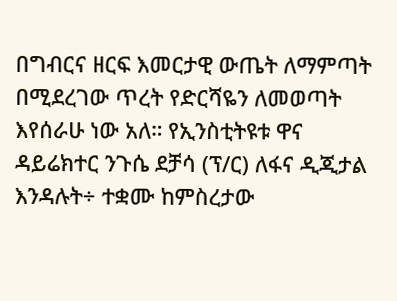በግብርና ዘርፍ እመርታዊ ውጤት ለማምጣት በሚደረገው ጥረት የድርሻዬን ለመወጣት እየሰራሁ ነው አለ። የኢንስቲትዩቱ ዋና ዳይሬክተር ንጉሴ ደቻሳ (ፕ/ር) ለፋና ዲጂታል እንዳሉት÷ ተቋሙ ከምስረታው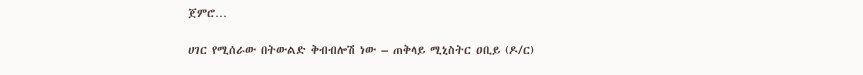ጀምሮ…

ሀገር የሚሰራው በትውልድ ቅብብሎሽ ነው – ጠቅላይ ሚኒስትር ዐቢይ (ዶ/ር)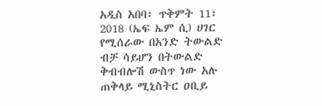አዲስ አበባ፣ ጥቅምት 11፣ 2018 (ኤፍ ኤም ሲ) ሀገር የሚሰራው በአንድ ትውልድ ብቻ ሳይሆን በትውልድ ቅብብሎሽ ውስጥ ነው አሉ ጠቅላይ ሚኒስትር ዐቢይ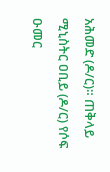አሕመድ (ዶ/ር)። ጠቅላይ ሚኒስትር ዐቢይ (ዶ/ር) የሶፍ ዑመር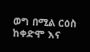ወግ በሚል ርዕስ ከቀድሞ እና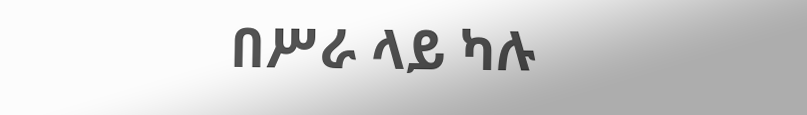በሥራ ላይ ካሉ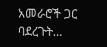አመራሮች ጋር ባደረጉት…